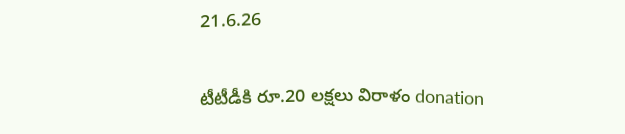21.6.26

టీటీడీకి రూ.20 లక్షలు విరాళం donation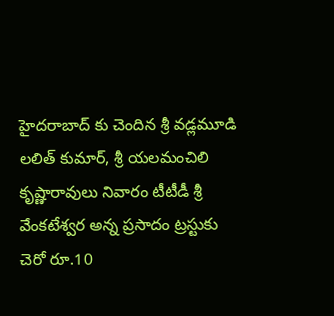హైదరాబాద్ కు చెందిన శ్రీ వడ్లమూడి లలిత్ కుమార్, శ్రీ యలమంచిలి కృష్ణారావులు నివారం టీటీడీ శ్రీ వేంకటేశ్వర అన్న ప్రసాదం ట్రస్టుకు చెరో రూ.10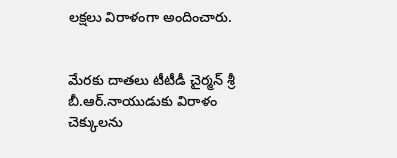లక్షలు విరాళంగా అందించారు.


మేరకు దాతలు టీటీడీ చైర్మన్ శ్రీ బీ.ఆర్.నాయుడుకు విరాళం చెక్కులను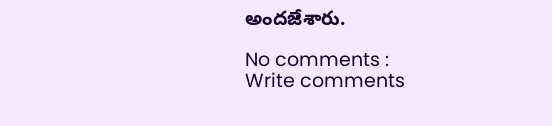అందజేశారు.

No comments :
Write comments